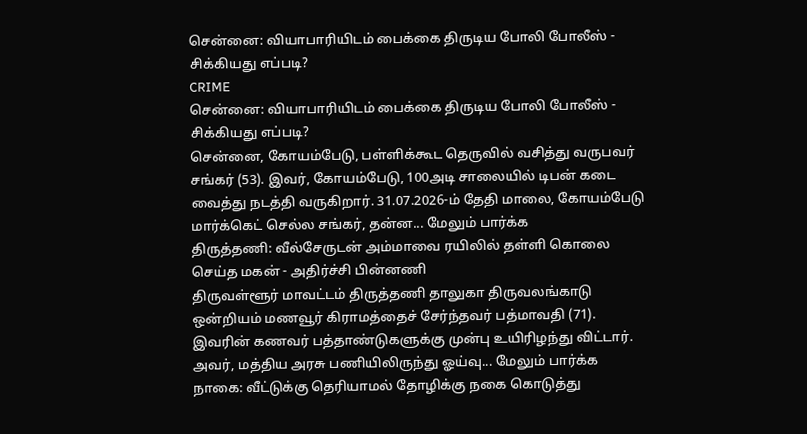சென்னை: வியாபாரியிடம் பைக்கை திருடிய போலி போலீஸ் - சிக்கியது எப்படி?
CRIME
சென்னை: வியாபாரியிடம் பைக்கை திருடிய போலி போலீஸ் - சிக்கியது எப்படி?
சென்னை, கோயம்பேடு, பள்ளிக்கூட தெருவில் வசித்து வருபவர் சங்கர் (53). இவர், கோயம்பேடு, 100அடி சாலையில் டிபன் கடை வைத்து நடத்தி வருகிறார். 31.07.2026-ம் தேதி மாலை, கோயம்பேடு மார்க்கெட் செல்ல சங்கர், தன்ன... மேலும் பார்க்க
திருத்தணி: வீல்சேருடன் அம்மாவை ரயிலில் தள்ளி கொலை செய்த மகன் - அதிர்ச்சி பின்னணி
திருவள்ளூர் மாவட்டம் திருத்தணி தாலுகா திருவலங்காடு ஒன்றியம் மணவூர் கிராமத்தைச் சேர்ந்தவர் பத்மாவதி (71). இவரின் கணவர் பத்தாண்டுகளுக்கு முன்பு உயிரிழந்து விட்டார். அவர், மத்திய அரசு பணியிலிருந்து ஓய்வு... மேலும் பார்க்க
நாகை: வீட்டுக்கு தெரியாமல் தோழிக்கு நகை கொடுத்து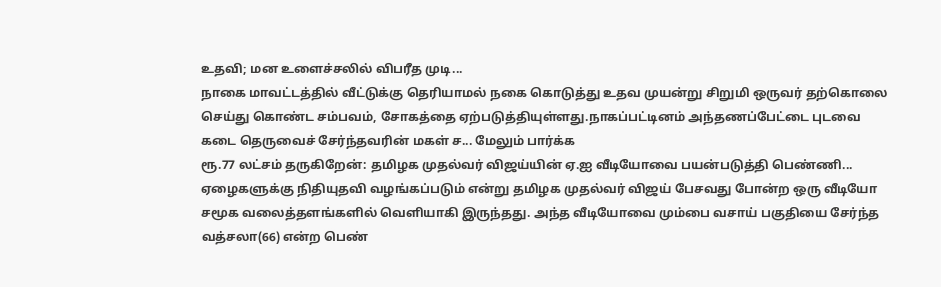உதவி; மன உளைச்சலில் விபரீத முடி...
நாகை மாவட்டத்தில் வீட்டுக்கு தெரியாமல் நகை கொடுத்து உதவ முயன்று சிறுமி ஒருவர் தற்கொலை செய்து கொண்ட சம்பவம், சோகத்தை ஏற்படுத்தியுள்ளது.நாகப்பட்டினம் அந்தணப்பேட்டை புடவை கடை தெருவைச் சேர்ந்தவரின் மகள் ச... மேலும் பார்க்க
ரூ.77 லட்சம் தருகிறேன்: தமிழக முதல்வர் விஜய்யின் ஏ.ஐ வீடியோவை பயன்படுத்தி பெண்ணி...
ஏழைகளுக்கு நிதியுதவி வழங்கப்படும் என்று தமிழக முதல்வர் விஜய் பேசவது போன்ற ஒரு வீடியோ சமூக வலைத்தளங்களில் வெளியாகி இருந்தது. அந்த வீடியோவை மும்பை வசாய் பகுதியை சேர்ந்த வத்சலா(66) என்ற பெண்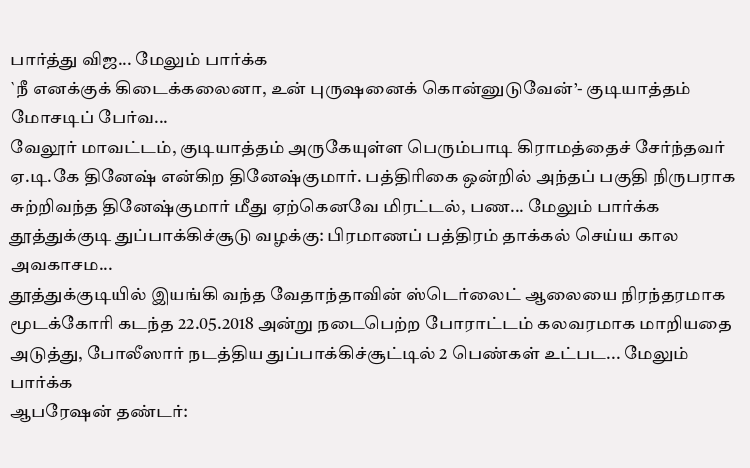பார்த்து விஜ... மேலும் பார்க்க
`நீ எனக்குக் கிடைக்கலைனா, உன் புருஷனைக் கொன்னுடுவேன்’- குடியாத்தம் மோசடிப் பேர்வ...
வேலூர் மாவட்டம், குடியாத்தம் அருகேயுள்ள பெரும்பாடி கிராமத்தைச் சேர்ந்தவர் ஏ.டி.கே தினேஷ் என்கிற தினேஷ்குமார். பத்திரிகை ஒன்றில் அந்தப் பகுதி நிருபராக சுற்றிவந்த தினேஷ்குமார் மீது ஏற்கெனவே மிரட்டல், பண... மேலும் பார்க்க
தூத்துக்குடி துப்பாக்கிச்சூடு வழக்கு: பிரமாணப் பத்திரம் தாக்கல் செய்ய கால அவகாசம...
தூத்துக்குடியில் இயங்கி வந்த வேதாந்தாவின் ஸ்டெர்லைட் ஆலையை நிரந்தரமாக மூடக்கோரி கடந்த 22.05.2018 அன்று நடைபெற்ற போராட்டம் கலவரமாக மாறியதை அடுத்து, போலீஸார் நடத்திய துப்பாக்கிச்சூட்டில் 2 பெண்கள் உட்பட... மேலும் பார்க்க
ஆபரேஷன் தண்டர்: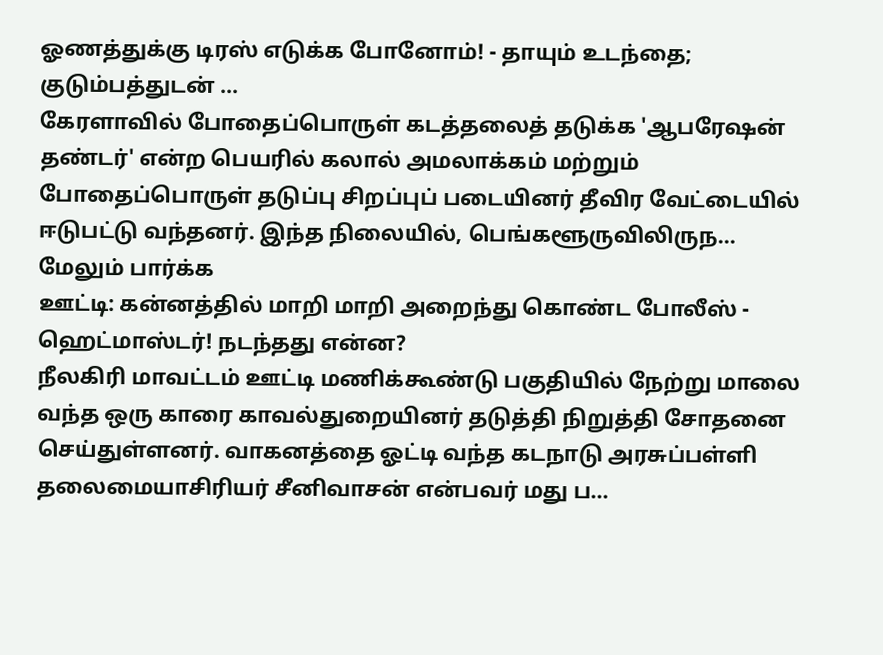ஓணத்துக்கு டிரஸ் எடுக்க போனோம்! - தாயும் உடந்தை; குடும்பத்துடன் ...
கேரளாவில் போதைப்பொருள் கடத்தலைத் தடுக்க 'ஆபரேஷன் தண்டர்' என்ற பெயரில் கலால் அமலாக்கம் மற்றும் போதைப்பொருள் தடுப்பு சிறப்புப் படையினர் தீவிர வேட்டையில் ஈடுபட்டு வந்தனர். இந்த நிலையில், பெங்களூருவிலிருந... மேலும் பார்க்க
ஊட்டி: கன்னத்தில் மாறி மாறி அறைந்து கொண்ட போலீஸ் - ஹெட்மாஸ்டர்! நடந்தது என்ன?
நீலகிரி மாவட்டம் ஊட்டி மணிக்கூண்டு பகுதியில் நேற்று மாலை வந்த ஒரு காரை காவல்துறையினர் தடுத்தி நிறுத்தி சோதனை செய்துள்ளனர். வாகனத்தை ஓட்டி வந்த கடநாடு அரசுப்பள்ளி தலைமையாசிரியர் சீனிவாசன் என்பவர் மது ப...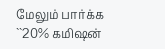மேலும் பார்க்க
``20% கமிஷன்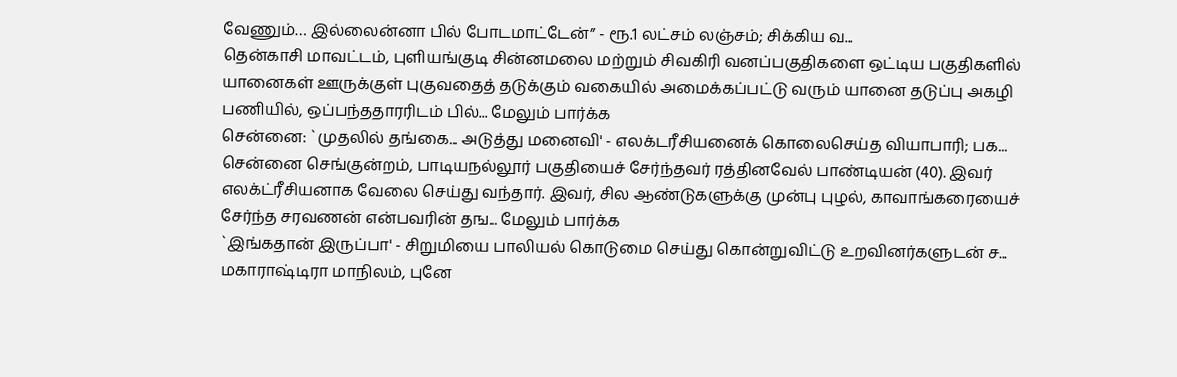வேணும்… இல்லைன்னா பில் போடமாட்டேன்” - ரூ.1 லட்சம் லஞ்சம்; சிக்கிய வ...
தென்காசி மாவட்டம், புளியங்குடி சின்னமலை மற்றும் சிவகிரி வனப்பகுதிகளை ஒட்டிய பகுதிகளில் யானைகள் ஊருக்குள் புகுவதைத் தடுக்கும் வகையில் அமைக்கப்பட்டு வரும் யானை தடுப்பு அகழி பணியில், ஒப்பந்ததாரரிடம் பில்... மேலும் பார்க்க
சென்னை: `முதலில் தங்கை... அடுத்து மனைவி' - எலக்டரீசியனைக் கொலைசெய்த வியாபாரி; பக...
சென்னை செங்குன்றம், பாடியநல்லூர் பகுதியைச் சேர்ந்தவர் ரத்தினவேல் பாண்டியன் (40). இவர் எலக்ட்ரீசியனாக வேலை செய்து வந்தார். இவர், சில ஆண்டுகளுக்கு முன்பு புழல், காவாங்கரையைச் சேர்ந்த சரவணன் என்பவரின் தங... மேலும் பார்க்க
`இங்கதான் இருப்பா' - சிறுமியை பாலியல் கொடுமை செய்து கொன்றுவிட்டு உறவினர்களுடன் ச...
மகாராஷ்டிரா மாநிலம், புனே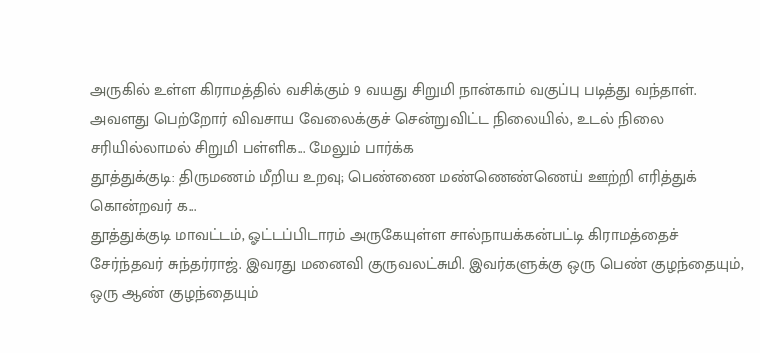அருகில் உள்ள கிராமத்தில் வசிக்கும் 9 வயது சிறுமி நான்காம் வகுப்பு படித்து வந்தாள். அவளது பெற்றோர் விவசாய வேலைக்குச் சென்றுவிட்ட நிலையில், உடல் நிலை சரியில்லாமல் சிறுமி பள்ளிக... மேலும் பார்க்க
தூத்துக்குடி: திருமணம் மீறிய உறவு; பெண்ணை மண்ணெண்ணெய் ஊற்றி எரித்துக் கொன்றவர் க...
தூத்துக்குடி மாவட்டம், ஓட்டப்பிடாரம் அருகேயுள்ள சால்நாயக்கன்பட்டி கிராமத்தைச் சேர்ந்தவர் சுந்தர்ராஜ். இவரது மனைவி குருவலட்சுமி. இவர்களுக்கு ஒரு பெண் குழந்தையும், ஒரு ஆண் குழந்தையும்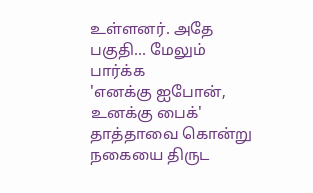உள்ளனர். அதே பகுதி... மேலும் பார்க்க
'எனக்கு ஐபோன், உனக்கு பைக்' தாத்தாவை கொன்று நகையை திருட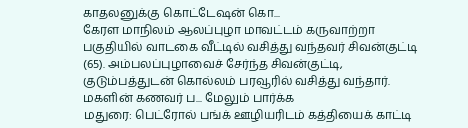காதலனுக்கு கொட்டேஷன் கொ...
கேரள மாநிலம் ஆலப்புழா மாவட்டம் கருவாற்றா பகுதியில் வாடகை வீட்டில் வசித்து வந்தவர் சிவன்குட்டி (65). அம்பலப்புழாவைச் சேர்ந்த சிவன்குட்டி, குடும்பத்துடன் கொல்லம் பரவூரில் வசித்து வந்தார். மகளின் கணவர் ப... மேலும் பார்க்க
மதுரை: பெட்ரோல் பங்க் ஊழியரிடம் கத்தியைக் காட்டி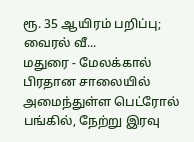ரூ. 35 ஆயிரம் பறிப்பு; வைரல் வீ...
மதுரை - மேலக்கால் பிரதான சாலையில் அமைந்துள்ள பெட்ரோல் பங்கில், நேற்று இரவு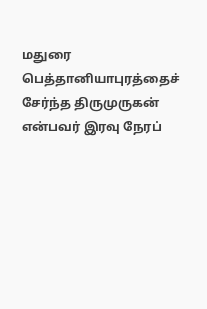மதுரை பெத்தானியாபுரத்தைச் சேர்ந்த திருமுருகன் என்பவர் இரவு நேரப்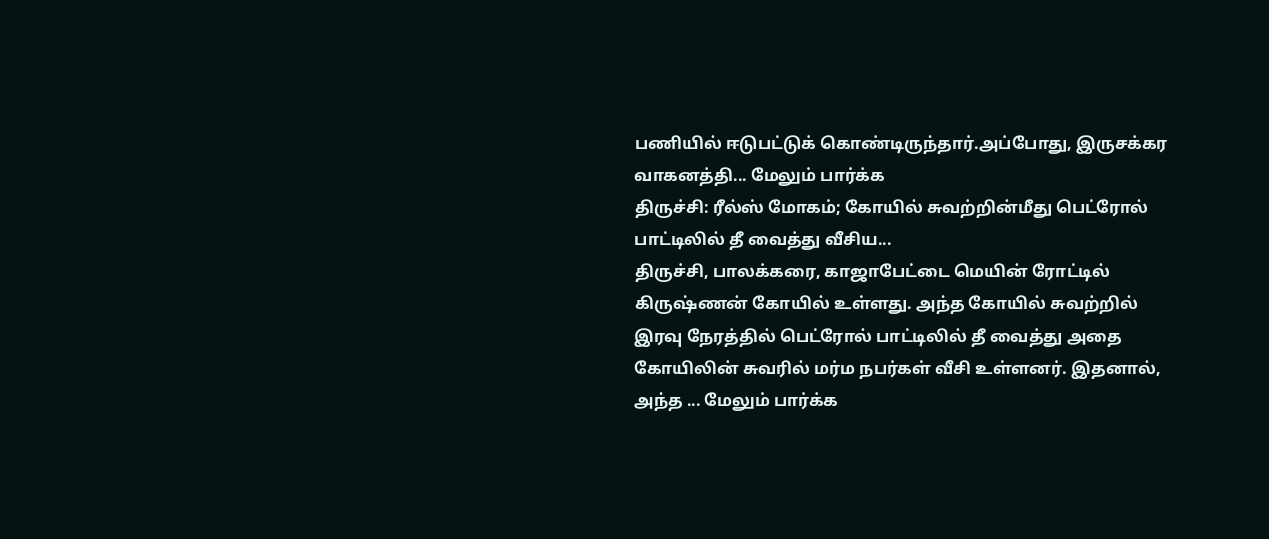பணியில் ஈடுபட்டுக் கொண்டிருந்தார்.அப்போது, இருசக்கர வாகனத்தி... மேலும் பார்க்க
திருச்சி: ரீல்ஸ் மோகம்; கோயில் சுவற்றின்மீது பெட்ரோல் பாட்டிலில் தீ வைத்து வீசிய...
திருச்சி, பாலக்கரை, காஜாபேட்டை மெயின் ரோட்டில் கிருஷ்ணன் கோயில் உள்ளது. அந்த கோயில் சுவற்றில் இரவு நேரத்தில் பெட்ரோல் பாட்டிலில் தீ வைத்து அதை கோயிலின் சுவரில் மர்ம நபர்கள் வீசி உள்ளனர். இதனால், அந்த ... மேலும் பார்க்க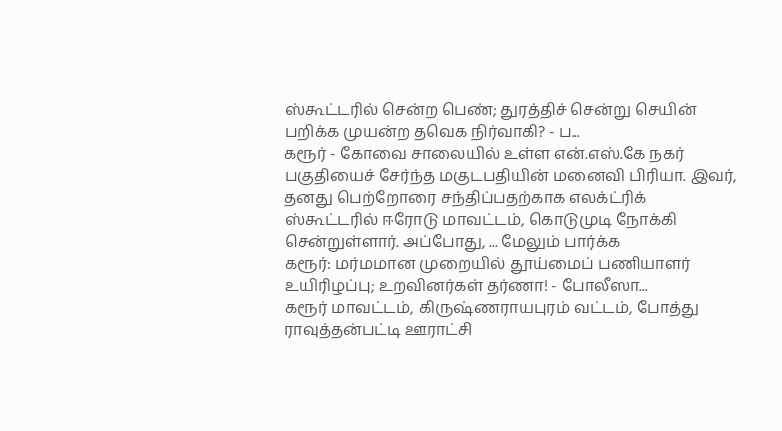ஸ்கூட்டரில் சென்ற பெண்; துரத்திச் சென்று செயின் பறிக்க முயன்ற தவெக நிர்வாகி? - ப...
கரூர் - கோவை சாலையில் உள்ள என்.எஸ்.கே நகர் பகுதியைச் சேர்ந்த மகுடபதியின் மனைவி பிரியா. இவர், தனது பெற்றோரை சந்திப்பதற்காக எலக்ட்ரிக் ஸ்கூட்டரில் ஈரோடு மாவட்டம், கொடுமுடி நோக்கி சென்றுள்ளார். அப்போது, ... மேலும் பார்க்க
கரூர்: மர்மமான முறையில் தூய்மைப் பணியாளர் உயிரிழப்பு; உறவினர்கள் தர்ணா! - போலீஸா...
கரூர் மாவட்டம், கிருஷ்ணராயபுரம் வட்டம், போத்து ராவுத்தன்பட்டி ஊராட்சி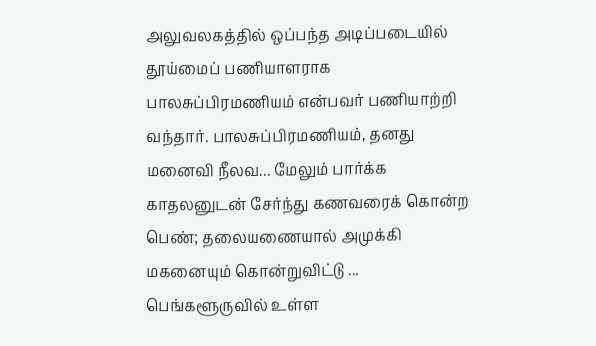அலுவலகத்தில் ஒப்பந்த அடிப்படையில் தூய்மைப் பணியாளராக பாலசுப்பிரமணியம் என்பவர் பணியாற்றி வந்தார். பாலசுப்பிரமணியம், தனது மனைவி நீலவ... மேலும் பார்க்க
காதலனுடன் சேர்ந்து கணவரைக் கொன்ற பெண்; தலையணையால் அமுக்கி மகனையும் கொன்றுவிட்டு ...
பெங்களூருவில் உள்ள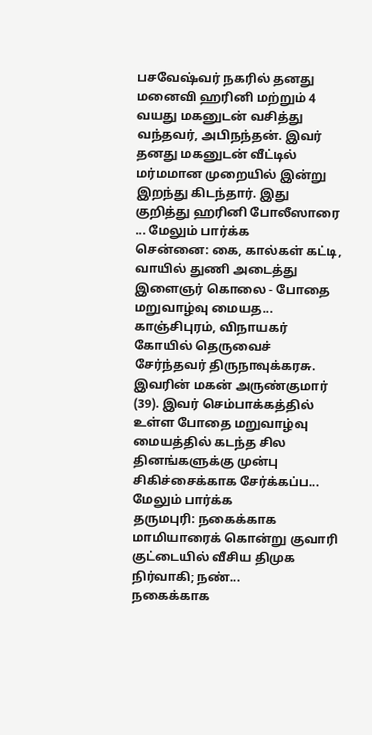பசவேஷ்வர் நகரில் தனது மனைவி ஹரினி மற்றும் 4 வயது மகனுடன் வசித்து வந்தவர், அபிநந்தன். இவர் தனது மகனுடன் வீட்டில் மர்மமான முறையில் இன்று இறந்து கிடந்தார். இது குறித்து ஹரினி போலீஸாரை ... மேலும் பார்க்க
சென்னை: கை, கால்கள் கட்டி, வாயில் துணி அடைத்து இளைஞர் கொலை - போதை மறுவாழ்வு மையத...
காஞ்சிபுரம், விநாயகர் கோயில் தெருவைச் சேர்ந்தவர் திருநாவுக்கரசு. இவரின் மகன் அருண்குமார் (39). இவர் செம்பாக்கத்தில் உள்ள போதை மறுவாழ்வு மையத்தில் கடந்த சில தினங்களுக்கு முன்பு சிகிச்சைக்காக சேர்க்கப்ப... மேலும் பார்க்க
தருமபுரி: நகைக்காக மாமியாரைக் கொன்று குவாரி குட்டையில் வீசிய திமுக நிர்வாகி; நண்...
நகைக்காக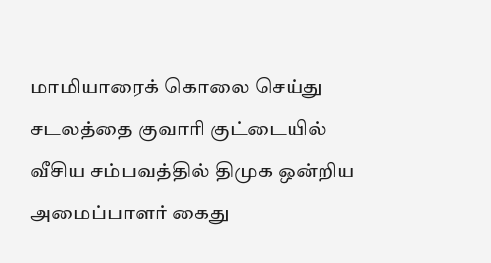மாமியாரைக் கொலை செய்து சடலத்தை குவாரி குட்டையில் வீசிய சம்பவத்தில் திமுக ஒன்றிய அமைப்பாளர் கைது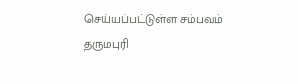செய்யப்பட்டுள்ள சம்பவம் தருமபுரி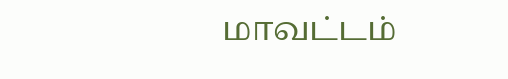மாவட்டம்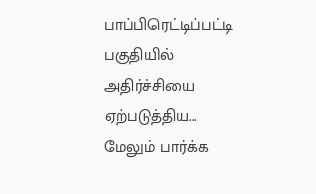பாப்பிரெட்டிப்பட்டி பகுதியில் அதிர்ச்சியை ஏற்படுத்திய... மேலும் பார்க்க